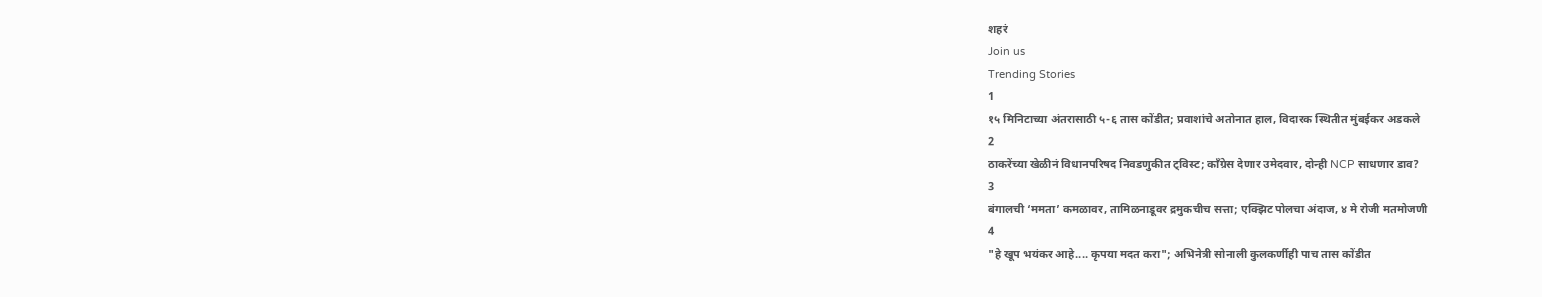शहरं
Join us
Trending Stories
1
१५ मिनिटाच्या अंतरासाठी ५-६ तास कोंडीत; प्रवाशांचे अतोनात हाल, विदारक स्थितीत मुंबईकर अडकले
2
ठाकरेंच्या खेळीनं विधानपरिषद निवडणुकीत ट्विस्ट; काँग्रेस देणार उमेदवार, दोन्ही NCP साधणार डाव?
3
बंगालची ‘ममता’ कमळावर, तामिळनाडूवर द्रमुकचीच सत्ता; एक्झिट पोलचा अंदाज, ४ मे रोजी मतमोजणी
4
"हे खूप भयंकर आहे.... कृपया मदत करा"; अभिनेत्री सोनाली कुलकर्णीही पाच तास कोंडीत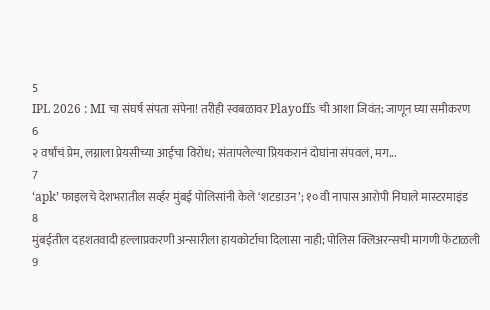5
IPL 2026 : MI चा संघर्ष संपता संपेना! तरीही स्वबळावर Playoffs ची आशा जिवंत; जाणून घ्या समीकरण
6
२ वर्षांचं प्रेम, लग्नाला प्रेयसीच्या आईचा विरोध; संतापलेल्या प्रियकरानं दोघांना संपवलं, मग...
7
‘apk’ फाइलचे देशभरातील सर्व्हर मुंबई पोलिसांनी केले ‘शटडाउन’; १० वी नापास आरोपी निघाले मास्टरमाइंड
8
मुंबईतील दहशतवादी हल्लाप्रकरणी अन्सारीला हायकोर्टाचा दिलासा नाही; पोलिस क्लिअरन्सची मागणी फेटाळली
9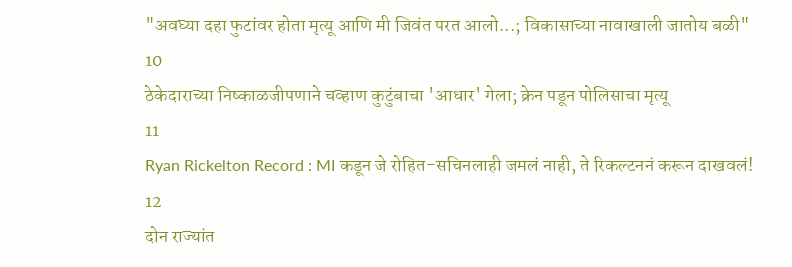"अवघ्या दहा फुटांवर होता मृत्यू आणि मी जिवंत परत आलो...; विकासाच्या नावाखाली जातोय बळी"
10
ठेकेदाराच्या निष्काळजीपणाने चव्हाण कुटुंबाचा 'आधार' गेला; क्रेन पडून पोलिसाचा मृत्यू
11
Ryan Rickelton Record : MI कडून जे रोहित-सचिनलाही जमलं नाही, ते रिकल्टननं करून दाखवलं!
12
दोन राज्यांत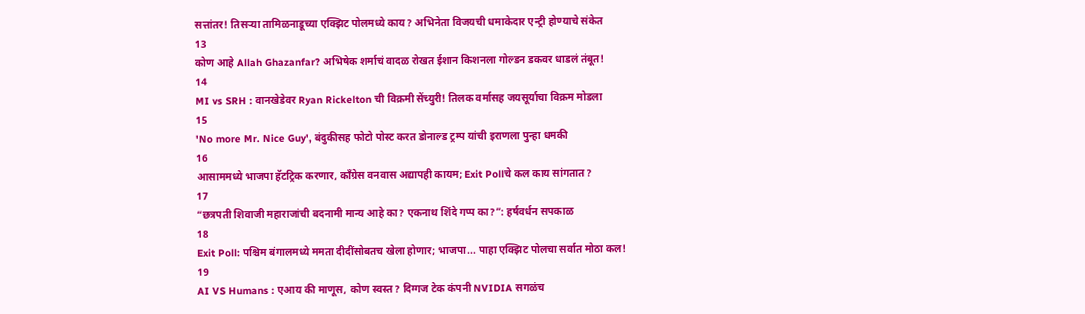सत्तांतर! तिसऱ्या तामिळनाडूच्या एक्झिट पोलमध्ये काय? अभिनेता विजयची धमाकेदार एन्ट्री होण्याचे संकेत
13
कोण आहे Allah Ghazanfar? अभिषेक शर्माचं वादळ रोखत ईशान किशनला गोल्डन डकवर धाडलं तंबूत!
14
MI vs SRH : वानखेडेवर Ryan Rickelton ची विक्रमी सेंच्युरी! तिलक वर्मासह जयसूर्याचा विक्रम मोडला
15
'No more Mr. Nice Guy', बंदुकीसह फोटो पोस्ट करत डोनाल्ड ट्रम्प यांची इराणला पुन्हा धमकी
16
आसाममध्ये भाजपा हॅटट्रिक करणार, काँग्रेस वनवास अद्यापही कायम; Exit Pollचे कल काय सांगतात?
17
“छत्रपती शिवाजी महाराजांची बदनामी मान्य आहे का? एकनाथ शिंदे गप्प का?”: हर्षवर्धन सपकाळ
18
Exit Poll: पश्चिम बंगालमध्ये ममता दीदींसोबतच खेला होणार; भाजपा... पाहा एक्झिट पोलचा सर्वात मोठा कल!
19
AI VS Humans : एआय की माणूस, कोण स्वस्त? दिग्गज टेक कंपनी NVIDIA सगळंच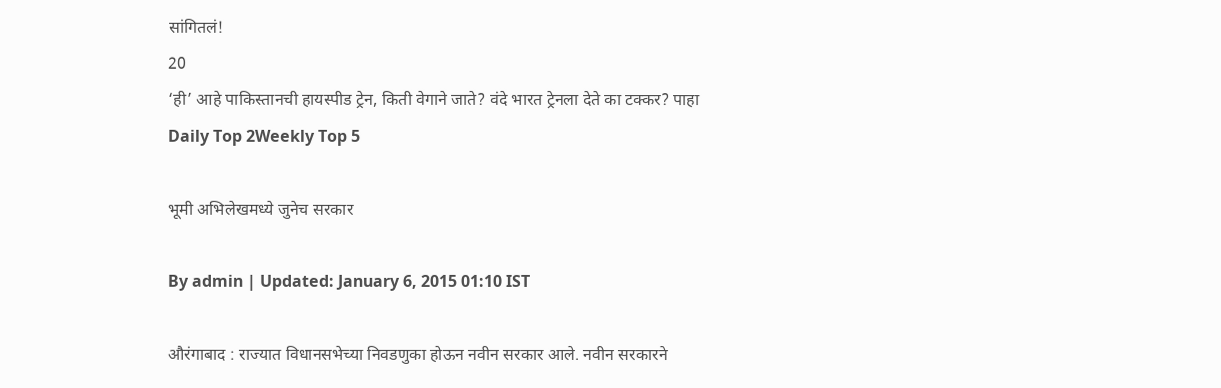सांगितलं!
20
‘ही’ आहे पाकिस्तानची हायस्पीड ट्रेन, किती वेगाने जाते? वंदे भारत ट्रेनला देते का टक्कर? पाहा
Daily Top 2Weekly Top 5

भूमी अभिलेखमध्ये जुनेच सरकार

By admin | Updated: January 6, 2015 01:10 IST

औरंगाबाद : राज्यात विधानसभेच्या निवडणुका होऊन नवीन सरकार आले. नवीन सरकारने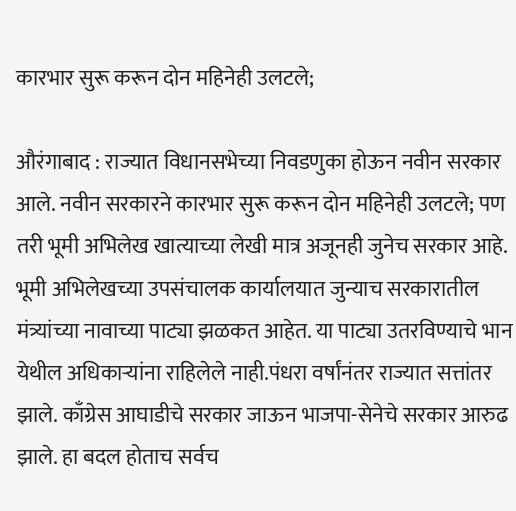कारभार सुरू करून दोन महिनेही उलटले;

औरंगाबाद : राज्यात विधानसभेच्या निवडणुका होऊन नवीन सरकार आले. नवीन सरकारने कारभार सुरू करून दोन महिनेही उलटले; पण तरी भूमी अभिलेख खात्याच्या लेखी मात्र अजूनही जुनेच सरकार आहे. भूमी अभिलेखच्या उपसंचालक कार्यालयात जुन्याच सरकारातील मंत्र्यांच्या नावाच्या पाट्या झळकत आहेत. या पाट्या उतरविण्याचे भान येथील अधिकाऱ्यांना राहिलेले नाही.पंधरा वर्षांनंतर राज्यात सत्तांतर झाले. काँग्रेस आघाडीचे सरकार जाऊन भाजपा-सेनेचे सरकार आरुढ झाले. हा बदल होताच सर्वच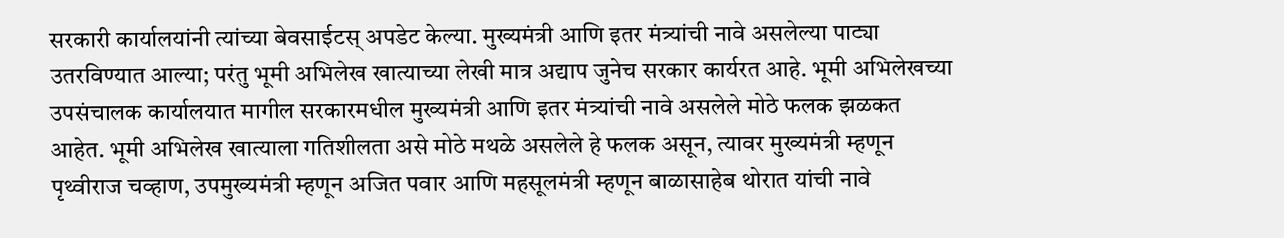सरकारी कार्यालयांनी त्यांच्या बेवसाईटस् अपडेट केल्या. मुख्यमंत्री आणि इतर मंत्र्यांची नावे असलेल्या पाट्या उतरविण्यात आल्या; परंतु भूमी अभिलेख खात्याच्या लेखी मात्र अद्याप जुनेच सरकार कार्यरत आहे. भूमी अभिलेखच्या उपसंचालक कार्यालयात मागील सरकारमधील मुख्यमंत्री आणि इतर मंत्र्यांची नावे असलेले मोठे फलक झळकत आहेत. भूमी अभिलेख खात्याला गतिशीलता असे मोठे मथळे असलेले हे फलक असून, त्यावर मुख्यमंत्री म्हणून पृथ्वीराज चव्हाण, उपमुख्यमंत्री म्हणून अजित पवार आणि महसूलमंत्री म्हणून बाळासाहेब थोरात यांची नावे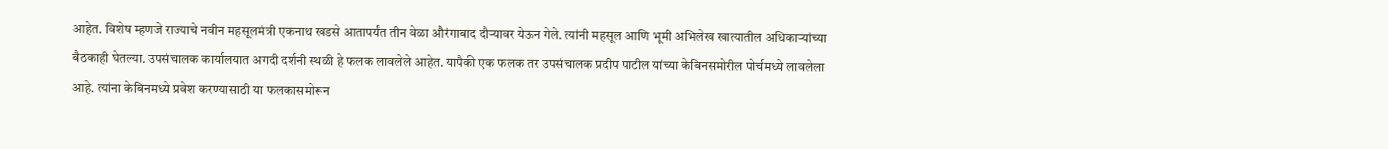आहेत. विशेष म्हणजे राज्याचे नवीन महसूलमंत्री एकनाथ खडसे आतापर्यंत तीन वेळा औरंगाबाद दौऱ्यावर येऊन गेले. त्यांनी महसूल आणि भूमी अभिलेख खात्यातील अधिकाऱ्यांच्या बैठकाही घेतल्या. उपसंचालक कार्यालयात अगदी दर्शनी स्थळी हे फलक लावलेले आहेत. यापैकी एक फलक तर उपसंचालक प्रदीप पाटील यांच्या केबिनसमोरील पोर्चमध्ये लावलेला आहे. त्यांना केबिनमध्ये प्रवेश करण्यासाठी या फलकासमोरून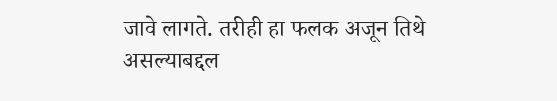जावे लागते. तरीही हा फलक अजून तिथे असल्याबद्दल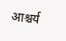आश्चर्य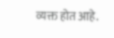व्यक्त होत आहे.